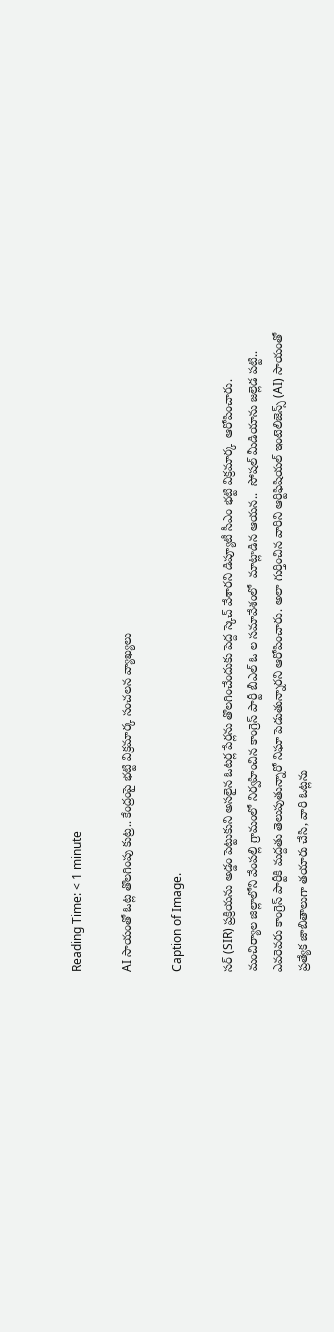Reading Time: < 1 minute

AI సాయంతో ఓట్ల తొలగింపు కుట్ర.. కేంద్రంపై భట్టి విక్రమార్క సంచలన వ్యాఖ్యలు

Caption of Image.

సర్ (SIR) ప్రక్రియను అడ్డం పెట్టుకుని అసలైన ఓటర్ల పేర్లను తొలగించేందుకు పెద్ద స్కెచ్ వేశారని డిప్యూటీ సీఎం భట్టి విక్రమార్క  ఆరోపించారు. మంచిర్యాల జిల్లాలోని వేంపల్లి గ్రామంలో నిర్వహించిన కాంగ్రెస్ పార్టీ బీఎల్ ఓ ల సమావేశంలో  మాట్లాడిన ఆయన..  సోషల్ మీడియాను జల్లెడ పట్టి.. ఎవరెవరు కాంగ్రెస్ పార్టీకి మద్దతు తెలుపుతున్నారో నిఘా పెడుతున్నారని ఆరోపించారు. అలా గుర్తించిన వారిని ఆర్టిఫిషియల్ ఇంటెలిజెన్స్ (AI) సాయంతో ప్రత్యేక జాబితాలుగా తయారు చేసి, వారి ఓట్లను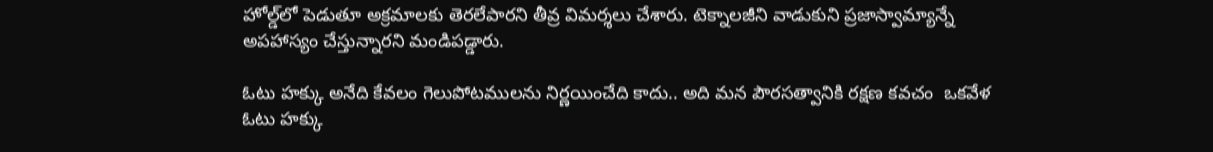హోల్డ్‌లో పెడుతూ అక్రమాలకు తెరలేపారని తీవ్ర విమర్శలు చేశారు. టెక్నాలజీని వాడుకుని ప్రజాస్వామ్యాన్నే అపహాస్యం చేస్తున్నారని మండిపడ్డారు.

ఓటు హక్కు అనేది కేవలం గెలుపోటములను నిర్ణయించేది కాదు.. అది మన పౌరసత్వానికి రక్షణ కవచం  ఒకవేళ ఓటు హక్కు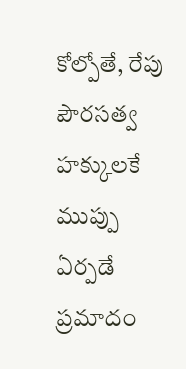కోల్పోతే, రేపు పౌరసత్వ హక్కులకే ముప్పు ఏర్పడే ప్రమాదం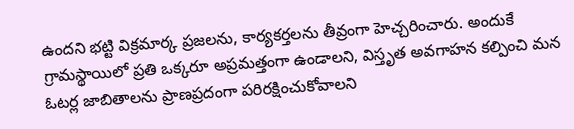ఉందని భట్టి విక్రమార్క ప్రజలను, కార్యకర్తలను తీవ్రంగా హెచ్చరించారు. అందుకే గ్రామస్థాయిలో ప్రతి ఒక్కరూ అప్రమత్తంగా ఉండాలని, విస్తృత అవగాహన కల్పించి మన ఓటర్ల జాబితాలను ప్రాణప్రదంగా పరిరక్షించుకోవాలని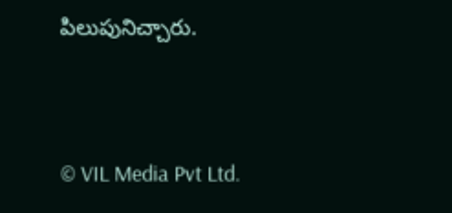పిలుపునిచ్చారు.




© VIL Media Pvt Ltd.